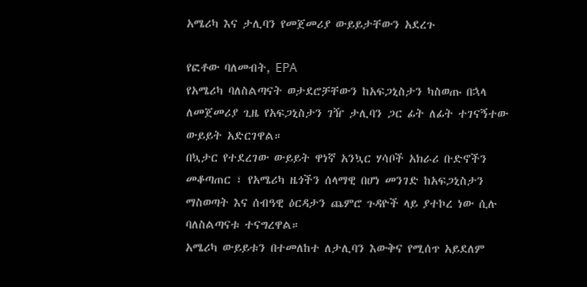አሜሪካ እና ታሊባን የመጀመሪያ ውይይታቸውን አደረጉ

የፎቶው ባለመብት, EPA
የአሜሪካ ባለስልጣናት ወታደሮቻቸውን ከአፍጋኒስታን ካስወጡ በኋላ ለመጀመሪያ ጊዜ የአፍጋኒስታን ገዥ ታሊባን ጋር ፊት ለፊት ተገናኝተው ውይይት አድርገዋል።
በኳታር የተደረገው ውይይት ዋነኛ አንኳር ሃሳቦች አክራሪ ቡድኖችን መቆጣጠር ፣ የአሜሪካ ዜጎችን ሰላማዊ በሆነ መንገድ ከአፍጋኒስታን ማስወጣት እና ሰብዓዊ ዕርዳታን ጨምሮ ጉዳዮች ላይ ያተኮረ ነው ሲሉ ባለስልጣናቱ ተናግረዋል።
አሜሪካ ውይይቱን በተመለከተ ለታሊባን እውቅና የሚሰጥ አይደለም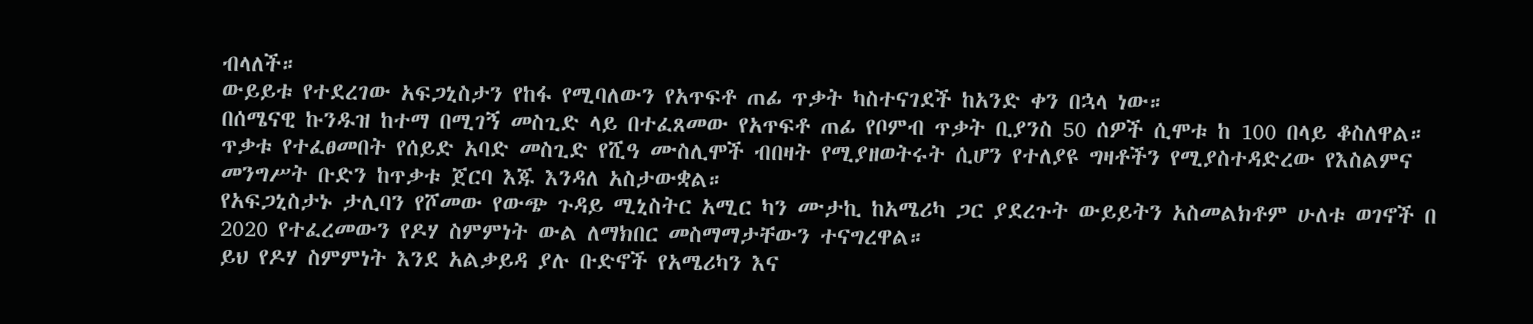ብላለች።
ውይይቱ የተደረገው አፍጋኒስታን የከፋ የሚባለውን የአጥፍቶ ጠፊ ጥቃት ካስተናገደች ከአንድ ቀን በኋላ ነው።
በሰሜናዊ ኩንዱዝ ከተማ በሚገኝ መስጊድ ላይ በተፈጸመው የአጥፍቶ ጠፊ የቦምብ ጥቃት ቢያንስ 50 ሰዎች ሲሞቱ ከ 100 በላይ ቆስለዋል።
ጥቃቱ የተፈፀመበት የሰይድ አባድ መስጊድ የሺዓ ሙስሊሞች ብበዛት የሚያዘወትሩት ሲሆን የተለያዩ ግዛቶችን የሚያስተዳድረው የእስልምና መንግሥት ቡድን ከጥቃቱ ጀርባ እጁ እንዳለ አስታውቋል።
የአፍጋኒስታኑ ታሊባን የሾመው የውጭ ጉዳይ ሚኒስትር አሚር ካን ሙታኪ ከአሜሪካ ጋር ያደረጉት ውይይትን አስመልክቶም ሁለቱ ወገኖች በ 2020 የተፈረመውን የዶሃ ስምምነት ውል ለማክበር መስማማታቸውን ተናግረዋል።
ይህ የዶሃ ስምምነት እንደ አልቃይዳ ያሉ ቡድኖች የአሜሪካን እና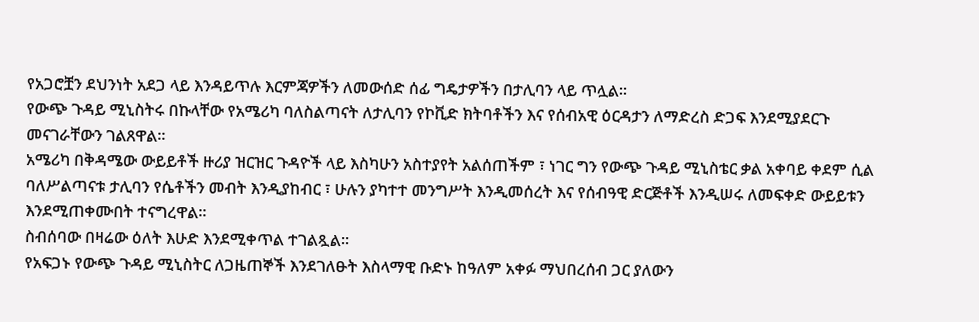የአጋሮቿን ደህንነት አደጋ ላይ እንዳይጥሉ እርምጃዎችን ለመውሰድ ሰፊ ግዴታዎችን በታሊባን ላይ ጥሏል።
የውጭ ጉዳይ ሚኒስትሩ በኩላቸው የአሜሪካ ባለስልጣናት ለታሊባን የኮቪድ ክትባቶችን እና የሰብአዊ ዕርዳታን ለማድረስ ድጋፍ እንደሚያደርጉ መናገራቸውን ገልጸዋል።
አሜሪካ በቅዳሜው ውይይቶች ዙሪያ ዝርዝር ጉዳዮች ላይ እስካሁን አስተያየት አልሰጠችም ፣ ነገር ግን የውጭ ጉዳይ ሚኒስቴር ቃል አቀባይ ቀደም ሲል ባለሥልጣናቱ ታሊባን የሴቶችን መብት እንዲያከብር ፣ ሁሉን ያካተተ መንግሥት እንዲመሰረት እና የሰብዓዊ ድርጅቶች እንዲሠሩ ለመፍቀድ ውይይቱን እንደሚጠቀሙበት ተናግረዋል።
ስብሰባው በዛሬው ዕለት እሁድ እንደሚቀጥል ተገልጿል።
የአፍጋኑ የውጭ ጉዳይ ሚኒስትር ለጋዜጠኞች እንደገለፁት እስላማዊ ቡድኑ ከዓለም አቀፉ ማህበረሰብ ጋር ያለውን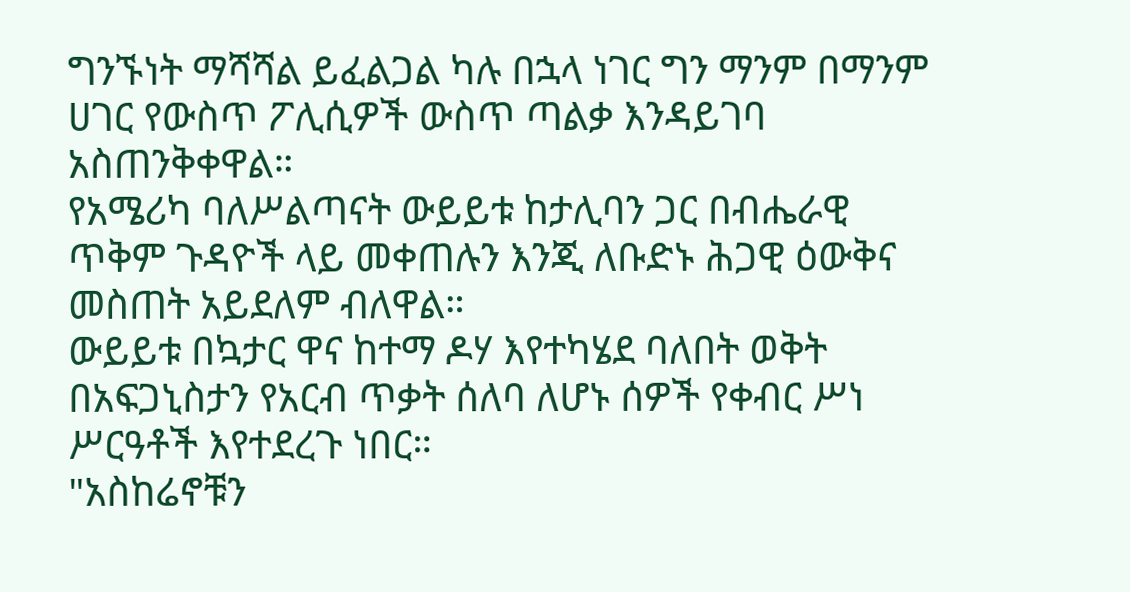ግንኙነት ማሻሻል ይፈልጋል ካሉ በኋላ ነገር ግን ማንም በማንም ሀገር የውስጥ ፖሊሲዎች ውስጥ ጣልቃ እንዳይገባ አስጠንቅቀዋል።
የአሜሪካ ባለሥልጣናት ውይይቱ ከታሊባን ጋር በብሔራዊ ጥቅም ጉዳዮች ላይ መቀጠሉን እንጂ ለቡድኑ ሕጋዊ ዕውቅና መስጠት አይደለም ብለዋል።
ውይይቱ በኳታር ዋና ከተማ ዶሃ እየተካሄደ ባለበት ወቅት በአፍጋኒስታን የአርብ ጥቃት ሰለባ ለሆኑ ሰዎች የቀብር ሥነ ሥርዓቶች እየተደረጉ ነበር።
"አስከሬኖቹን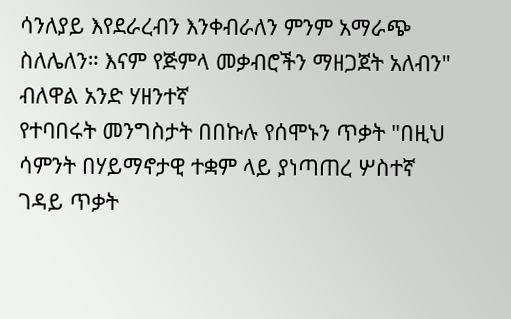ሳንለያይ እየደራረብን እንቀብራለን ምንም አማራጭ ስለሌለን። እናም የጅምላ መቃብሮችን ማዘጋጀት አለብን" ብለዋል አንድ ሃዘንተኛ
የተባበሩት መንግስታት በበኩሉ የሰሞኑን ጥቃት "በዚህ ሳምንት በሃይማኖታዊ ተቋም ላይ ያነጣጠረ ሦስተኛ ገዳይ ጥቃት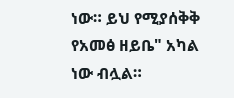ነው። ይህ የሚያሰቅቅ የአመፅ ዘይቤ" አካል ነው ብሏል።